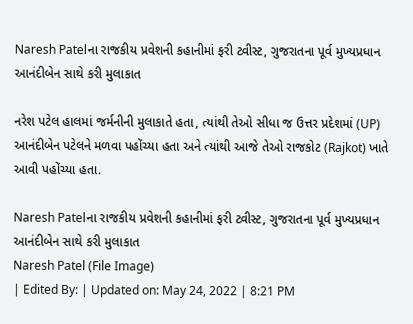Naresh Patelના રાજકીય પ્રવેશની કહાનીમાં ફરી ટ્વીસ્ટ, ગુજરાતના પૂર્વ મુખ્યપ્રધાન આનંદીબેન સાથે કરી મુલાકાત

નરેશ પટેલ હાલમાં જર્મનીની મુલાકાતે હતા, ત્યાંથી તેઓ સીધા જ ઉત્તર પ્રદેશમાં (UP) આનંદીબેન પટેલને મળવા પહોંચ્યા હતા અને ત્યાંથી આજે તેઓ રાજકોટ (Rajkot) ખાતે આવી પહોંચ્યા હતા.

Naresh Patelના રાજકીય પ્રવેશની કહાનીમાં ફરી ટ્વીસ્ટ, ગુજરાતના પૂર્વ મુખ્યપ્રધાન આનંદીબેન સાથે કરી મુલાકાત
Naresh Patel (File Image)
| Edited By: | Updated on: May 24, 2022 | 8:21 PM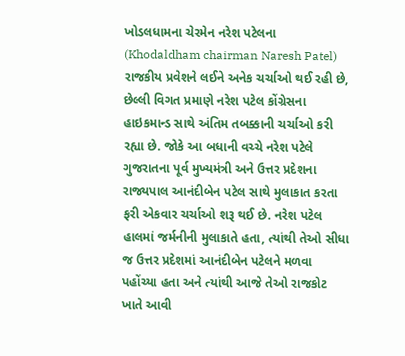ખોડલધામના ચેરમેન નરેશ પટેલના (Khodaldham chairman Naresh Patel) રાજકીય પ્રવેશને લઈને અનેક ચર્ચાઓ થઈ રહી છે, છેલ્લી વિગત પ્રમાણે નરેશ પટેલ કોંગ્રેસના હાઇકમાન્ડ સાથે અંતિમ તબક્કાની ચર્ચાઓ કરી રહ્યા છે. જોકે આ બધાની વચ્ચે નરેશ પટેલે ગુજરાતના પૂર્વ મુખ્યમંત્રી અને ઉત્તર પ્રદેશના રાજ્યપાલ આનંદીબેન પટેલ સાથે મુલાકાત કરતા ફરી એકવાર ચર્ચાઓ શરૂ થઈ છે. નરેશ પટેલ હાલમાં જર્મનીની મુલાકાતે હતા, ત્યાંથી તેઓ સીધા જ ઉત્તર પ્રદેશમાં આનંદીબેન પટેલને મળવા પહોંચ્યા હતા અને ત્યાંથી આજે તેઓ રાજકોટ ખાતે આવી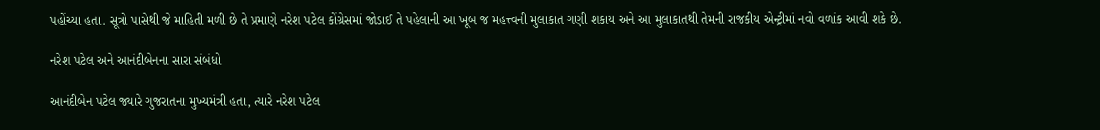પહોંચ્યા હતા. સૂત્રો પાસેથી જે માહિતી મળી છે તે પ્રમાણે નરેશ પટેલ કોંગ્રેસમાં જોડાઈ તે પહેલાની આ ખૂબ જ મહત્ત્વની મુલાકાત ગણી શકાય અને આ મુલાકાતથી તેમની રાજકીય એન્ટ્રીમાં નવો વળાંક આવી શકે છે.

નરેશ પટેલ અને આનંદીબેનના સારા સંબંધો

આનંદીબેન પટેલ જ્યારે ગુજરાતના મુખ્યમંત્રી હતા, ત્યારે નરેશ પટેલ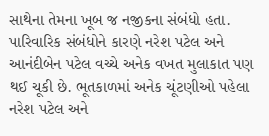સાથેના તેમના ખૂબ જ નજીકના સંબંધો હતા. પારિવારિક સંબંધોને કારણે નરેશ પટેલ અને આનંદીબેન પટેલ વચ્ચે અનેક વખત મુલાકાત પણ થઈ ચૂકી છે. ભૂતકાળમાં અનેક ચૂંટણીઓ પહેલા નરેશ પટેલ અને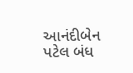આનંદીબેન પટેલ બંધ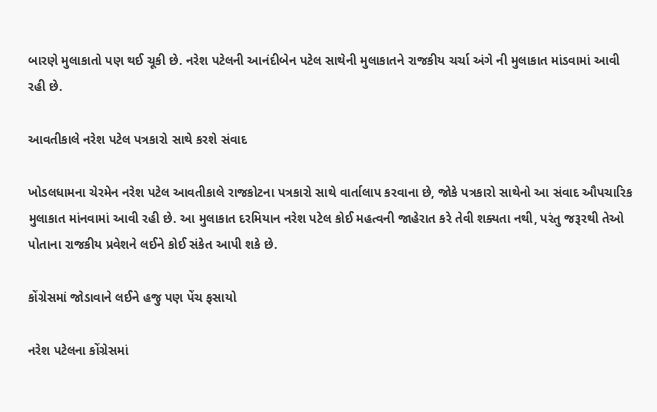બારણે મુલાકાતો પણ થઈ ચૂકી છે. નરેશ પટેલની આનંદીબેન પટેલ સાથેની મુલાકાતને રાજકીય ચર્ચા અંગે ની મુલાકાત માંડવામાં આવી રહી છે.

આવતીકાલે નરેશ પટેલ પત્રકારો સાથે કરશે સંવાદ

ખોડલધામના ચેરમેન નરેશ પટેલ આવતીકાલે રાજકોટના પત્રકારો સાથે વાર્તાલાપ કરવાના છે, જોકે પત્રકારો સાથેનો આ સંવાદ ઔપચારિક મુલાકાત માંનવામાં આવી રહી છે. આ મુલાકાત દરમિયાન નરેશ પટેલ કોઈ મહત્વની જાહેરાત કરે તેવી શક્યતા નથી, પરંતુ જરૂરથી તેઓ પોતાના રાજકીય પ્રવેશને લઈને કોઈ સંકેત આપી શકે છે.

કોંગ્રેસમાં જોડાવાને લઈને હજુ પણ પેંચ ફસાયો

નરેશ પટેલના કોંગ્રેસમાં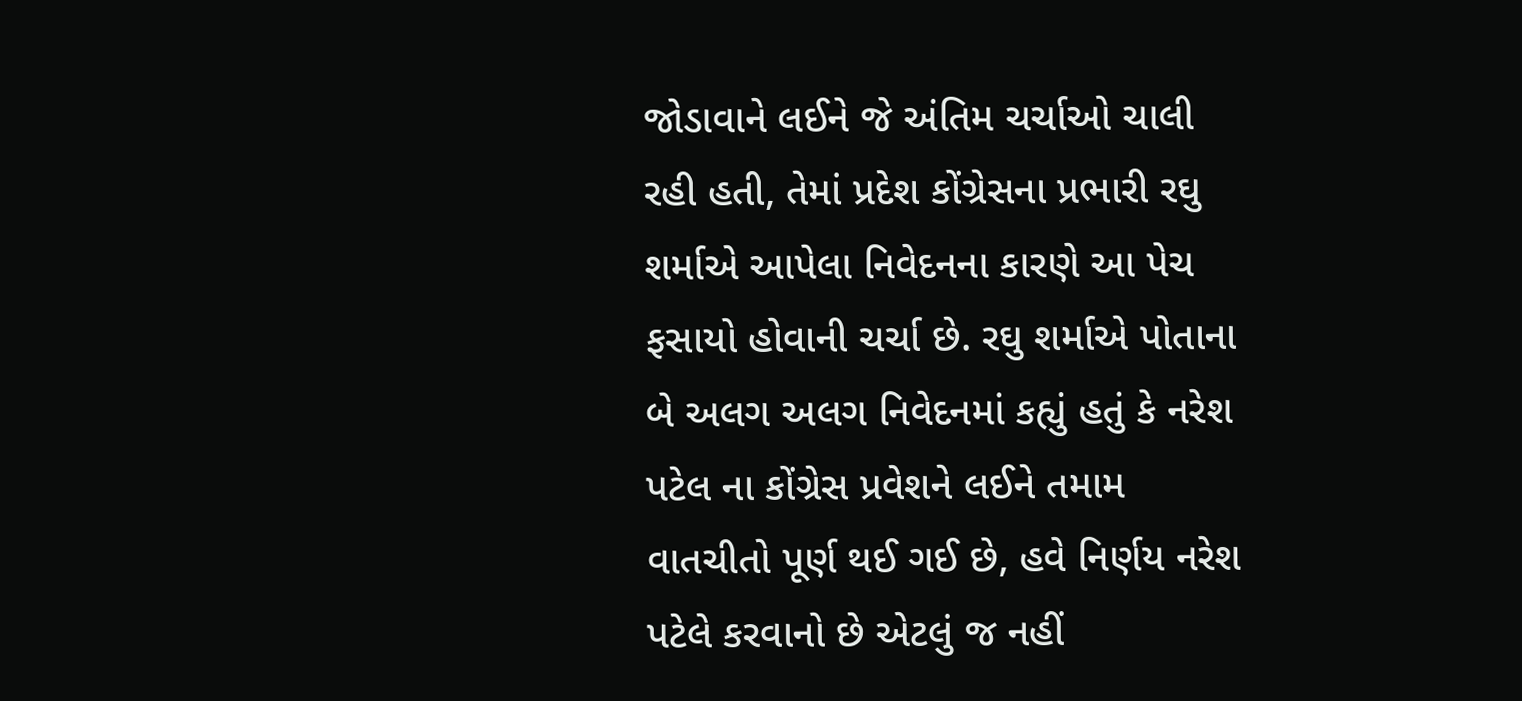જોડાવાને લઈને જે અંતિમ ચર્ચાઓ ચાલી રહી હતી, તેમાં પ્રદેશ કોંગ્રેસના પ્રભારી રઘુ શર્માએ આપેલા નિવેદનના કારણે આ પેચ ફસાયો હોવાની ચર્ચા છે. રઘુ શર્માએ પોતાના બે અલગ અલગ નિવેદનમાં કહ્યું હતું કે નરેશ પટેલ ના કોંગ્રેસ પ્રવેશને લઈને તમામ વાતચીતો પૂર્ણ થઈ ગઈ છે, હવે નિર્ણય નરેશ પટેલે કરવાનો છે એટલું જ નહીં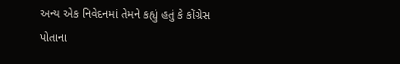અન્ય એક નિવેદનમાં તેમને કહ્યું હતું કે કોંગ્રેસ પોતાના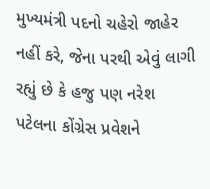મુખ્યમંત્રી પદનો ચહેરો જાહેર નહીં કરે, જેના પરથી એવું લાગી રહ્યું છે કે હજુ પણ નરેશ પટેલના કોંગ્રેસ પ્રવેશને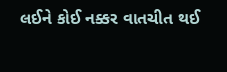લઈને કોઈ નક્કર વાતચીત થઈ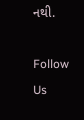નથી.

Follow Us